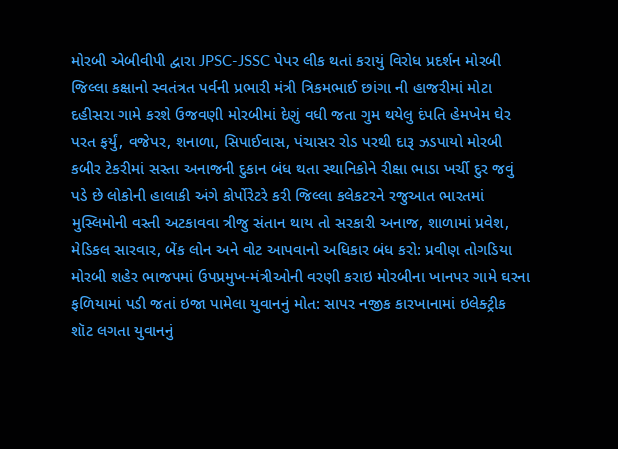મોરબી એબીવીપી દ્વારા JPSC-JSSC પેપર લીક થતાં કરાયું વિરોધ પ્રદર્શન મોરબી જિલ્લા કક્ષાનો સ્વતંત્રત પર્વની પ્રભારી મંત્રી ત્રિકમભાઈ છાંગા ની હાજરીમાં મોટા દહીસરા ગામે કરશે ઉજવણી મોરબીમાં દેણું વધી જતા ગુમ થયેલુ દંપતિ હેમખેમ ઘેર પરત ફર્યું, વજેપર, શનાળા, સિપાઈવાસ, પંચાસર રોડ પરથી દારૂ ઝડપાયો મોરબી કબીર ટેકરીમાં સસ્તા અનાજની દુકાન બંધ થતા સ્થાનિકોને રીક્ષા ભાડા ખર્ચી દુર જવું પડે છે લોકોની હાલાકી અંગે કોર્પોરેટરે કરી જિલ્લા કલેકટરને રજુઆત ભારતમાં મુસ્લિમોની વસ્તી અટકાવવા ત્રીજુ સંતાન થાય તો સરકારી અનાજ, શાળામાં પ્રવેશ, મેડિકલ સારવાર, બેંક લોન અને વોટ આપવાનો અધિકાર બંધ કરો: પ્રવીણ તોગડિયા મોરબી શહેર ભાજપમાં ઉપપ્રમુખ-મંત્રીઓની વરણી કરાઇ મોરબીના ખાનપર ગામે ઘરના ફળિયામાં પડી જતાં ઇજા પામેલા યુવાનનું મોત: સાપર નજીક કારખાનામાં ઇલેક્ટ્રીક શૉટ લગતા યુવાનનું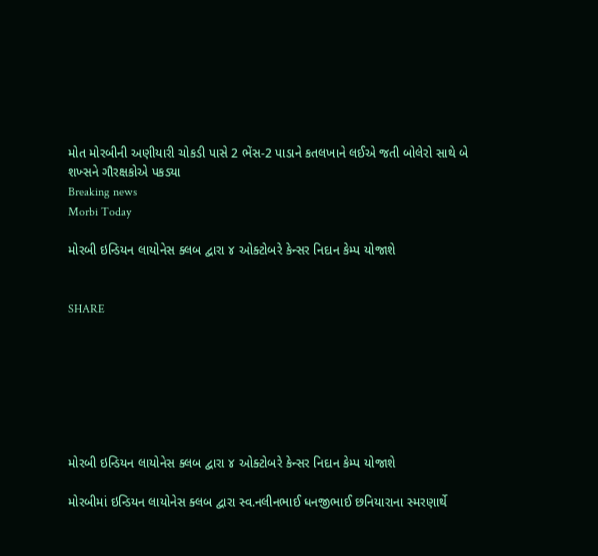મોત મોરબીની અણીયારી ચોકડી પાસે 2 ભેંસ-2 પાડાને કતલખાને લઈએ જતી બોલેરો સાથે બે શખ્સને ગૌરક્ષકોએ પકડ્યા
Breaking news
Morbi Today

મોરબી ઇન્ડિયન લાયોનેસ ક્લબ દ્વારા ૪ ઓક્ટોબરે કેન્સર નિદાન કેમ્પ યોજાશે


SHARE







મોરબી ઇન્ડિયન લાયોનેસ ક્લબ દ્વારા ૪ ઓક્ટોબરે કેન્સર નિદાન કેમ્પ યોજાશે

મોરબીમાં ઇન્ડિયન લાયોનેસ ક્લબ દ્વારા સ્વ.નલીનભાઈ ધનજીભાઈ છનિયારાના સ્મરણાર્થે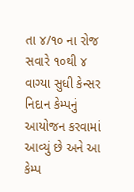તા ૪/૧૦ ના રોજ સવારે ૧૦થી ૪ વાગ્યા સુધી કેન્સર નિદાન કેમ્પનું આયોજન કરવામાં આવ્યું છે અને આ કેમ્પ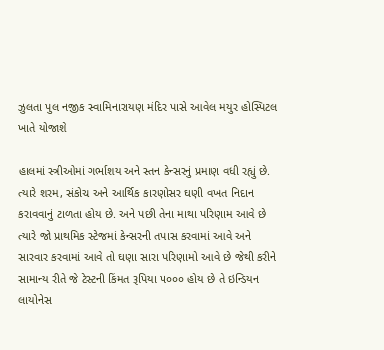ઝુલતા પુલ નજીક સ્વામિનારાયણ મંદિર પાસે આવેલ મયુર હોસ્પિટલ ખાતે યોજાશે

હાલમાં સ્ત્રીઓમાં ગર્ભાશય અને સ્તન કેન્સરનું પ્રમાણ વધી રહ્યું છે. ત્યારે શરમ, સંકોચ અને આર્થિક કારણોસર ઘણી વખત નિદાન કરાવવાનું ટાળતા હોય છે. અને પછી તેના માથા પરિણામ આવે છે ત્યારે જો પ્રાથમિક સ્ટેજમાં કેન્સરની તપાસ કરવામાં આવે અને સારવાર કરવામાં આવે તો ઘણા સારા પરિણામો આવે છે જેથી કરીને સામાન્ય રીતે જે ટેસ્ટની કિંમત રૂપિયા ૫૦૦૦ હોય છે તે ઇન્ડિયન લાયોનેસ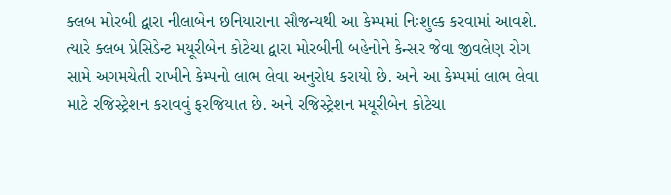ક્લબ મોરબી દ્વારા નીલાબેન છનિયારાના સૌજન્યથી આ કેમ્પમાં નિઃશુલ્ક કરવામાં આવશે. ત્યારે ક્લબ પ્રેસિડેન્ટ મયૂરીબેન કોટેચા દ્વારા મોરબીની બહેનોને કેન્સર જેવા જીવલેણ રોગ સામે અગમચેતી રાખીને કેમ્પનો લાભ લેવા અનુરોધ કરાયો છે. અને આ કેમ્પમાં લાભ લેવા માટે રજિસ્ટ્રેશન કરાવવું ફરજિયાત છે. અને રજિસ્ટ્રેશન મયૂરીબેન કોટેચા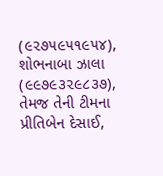(૯૨૭૫૯૫૧૯૫૪), શોભનાબા ઝાલા (૯૯૭૯૩૨૯૮૩૭), તેમજ તેની ટીમના પ્રીતિબેન દેસાઈ,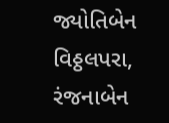જ્યોતિબેન વિઠ્ઠલપરા, રંજનાબેન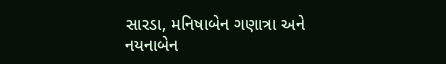સારડા, મનિષાબેન ગણાત્રા અને નયનાબેન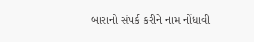બારાનો સંપર્ક કરીને નામ નોંધાવી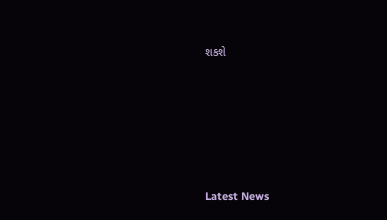શકશે






Latest News